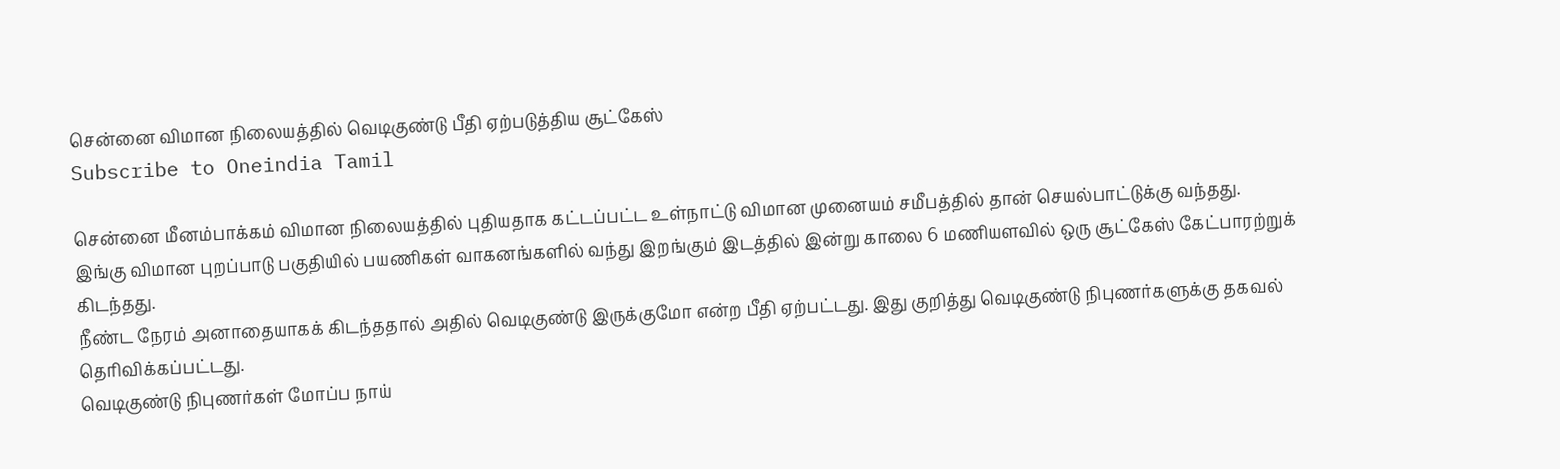சென்னை விமான நிலையத்தில் வெடிகுண்டு பீதி ஏற்படுத்திய சூட்கேஸ்
Subscribe to Oneindia Tamil

சென்னை மீனம்பாக்கம் விமான நிலையத்தில் புதியதாக கட்டப்பட்ட உள்நாட்டு விமான முனையம் சமீபத்தில் தான் செயல்பாட்டுக்கு வந்தது.
இங்கு விமான புறப்பாடு பகுதியில் பயணிகள் வாகனங்களில் வந்து இறங்கும் இடத்தில் இன்று காலை 6 மணியளவில் ஒரு சூட்கேஸ் கேட்பாரற்றுக் கிடந்தது.
நீண்ட நேரம் அனாதையாகக் கிடந்ததால் அதில் வெடிகுண்டு இருக்குமோ என்ற பீதி ஏற்பட்டது. இது குறித்து வெடிகுண்டு நிபுணர்களுக்கு தகவல் தெரிவிக்கப்பட்டது.
வெடிகுண்டு நிபுணர்கள் மோப்ப நாய்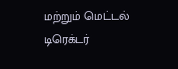மற்றும் மெட்டல் டிரெக்டர்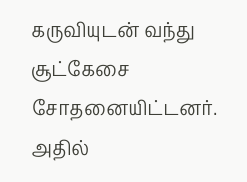கருவியுடன் வந்து சூட்கேசை சோதனையிட்டனர். அதில்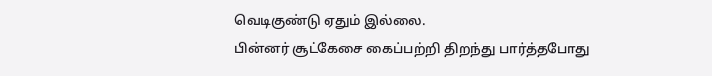வெடிகுண்டு ஏதும் இல்லை.
பின்னர் சூட்கேசை கைப்பற்றி திறந்து பார்த்தபோது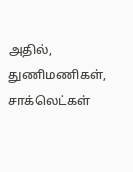அதில், துணிமணிகள், சாக்லெட்கள்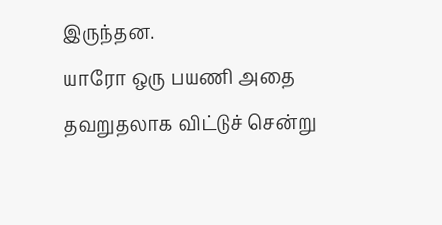இருந்தன.
யாரோ ஒரு பயணி அதை தவறுதலாக விட்டுச் சென்று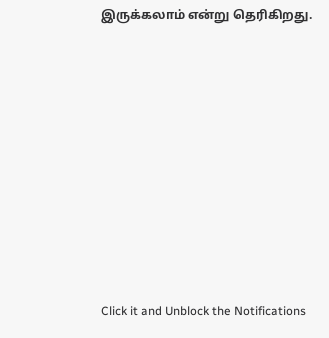இருக்கலாம் என்று தெரிகிறது.












Click it and Unblock the Notifications